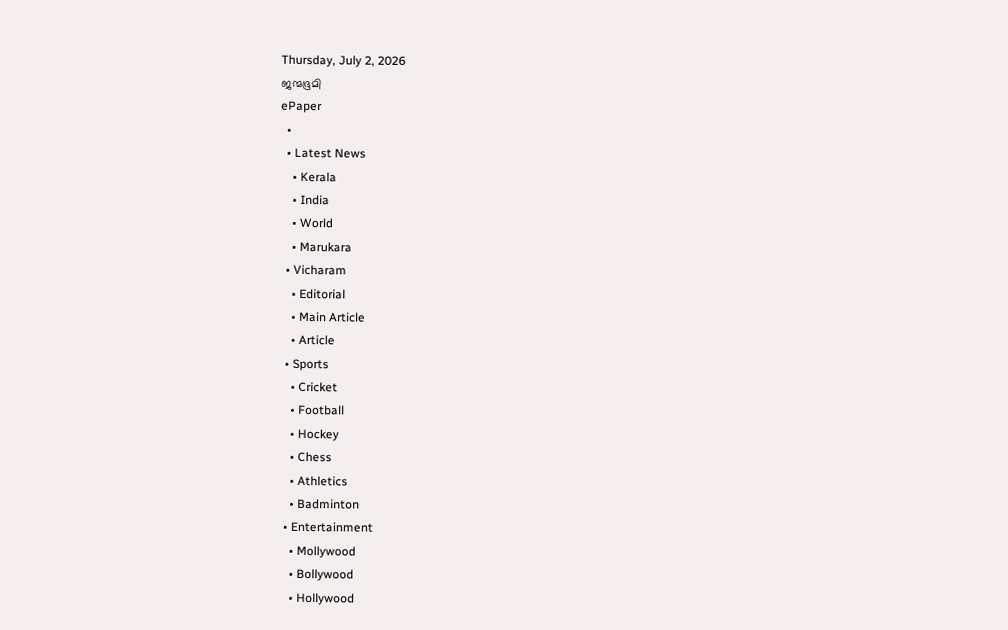Thursday, July 2, 2026
ജന്മഭൂമി
ePaper
  •
  • Latest News
    • Kerala
    • India
    • World
    • Marukara
  • Vicharam
    • Editorial
    • Main Article
    • Article
  • Sports
    • Cricket
    • Football
    • Hockey
    • Chess
    • Athletics
    • Badminton
  • Entertainment
    • Mollywood
    • Bollywood
    • Hollywood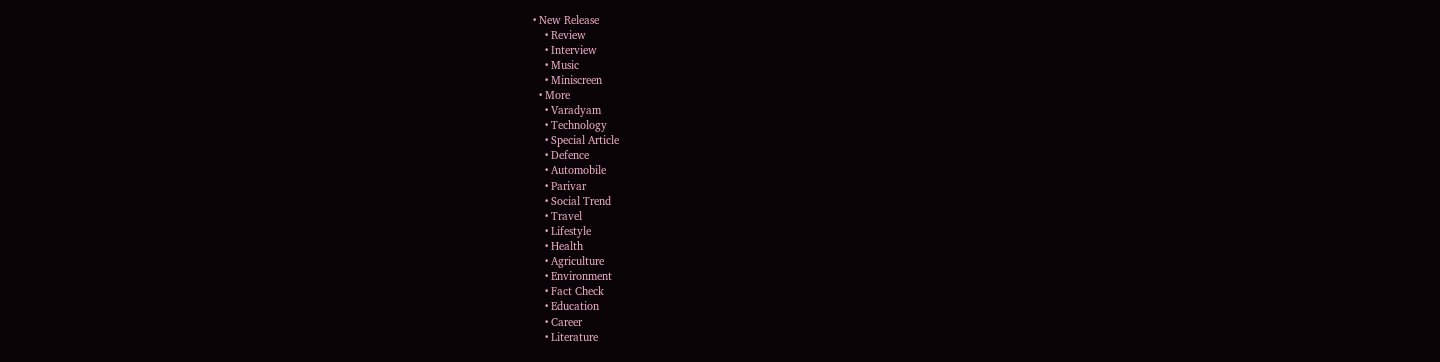• New Release
    • Review
    • Interview
    • Music
    • Miniscreen
  • More
    • Varadyam
    • Technology
    • Special Article
    • Defence
    • Automobile
    • Parivar
    • Social Trend
    • Travel
    • Lifestyle
    • Health
    • Agriculture
    • Environment
    • Fact Check
    • Education
    • Career
    • Literature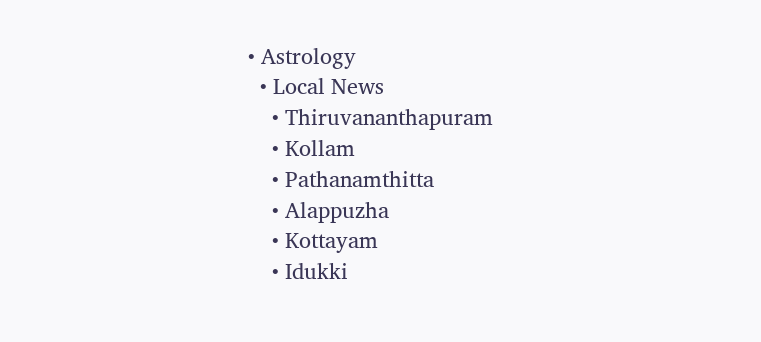• Astrology
  • Local News
    • Thiruvananthapuram
    • Kollam
    • Pathanamthitta
    • Alappuzha
    • Kottayam
    • Idukki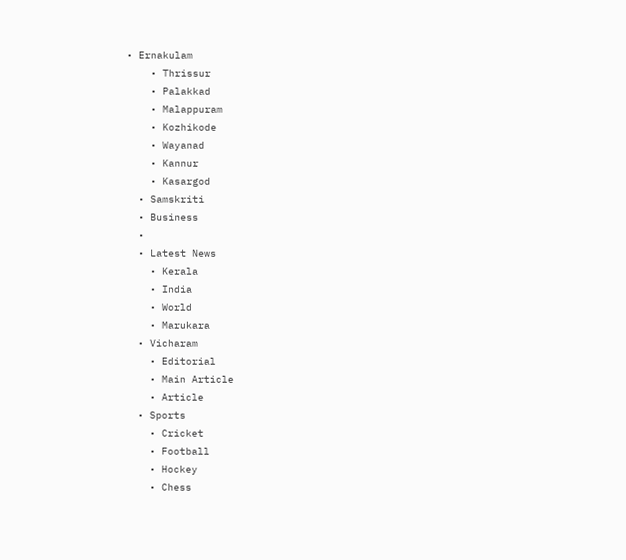• Ernakulam
    • Thrissur
    • Palakkad
    • Malappuram
    • Kozhikode
    • Wayanad
    • Kannur
    • Kasargod
  • Samskriti
  • Business
  •
  • Latest News
    • Kerala
    • India
    • World
    • Marukara
  • Vicharam
    • Editorial
    • Main Article
    • Article
  • Sports
    • Cricket
    • Football
    • Hockey
    • Chess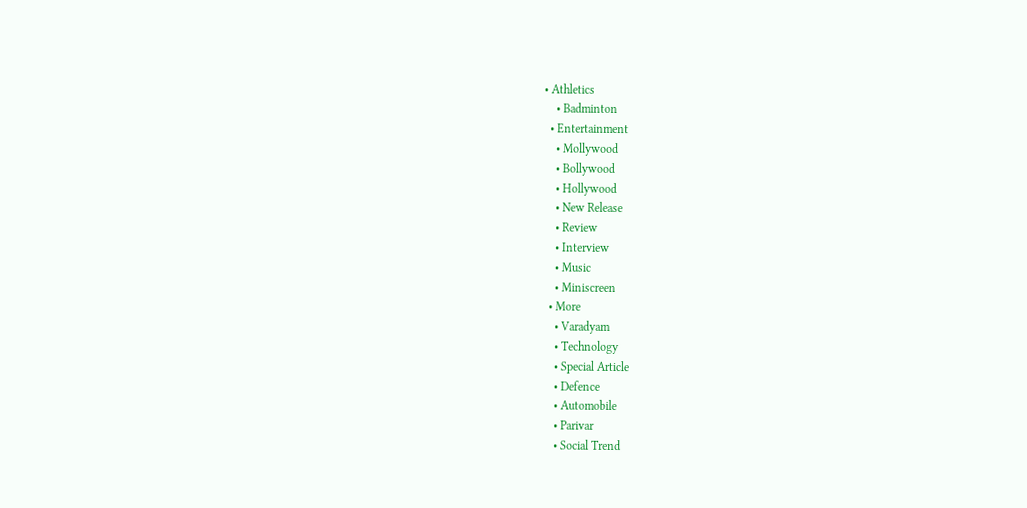• Athletics
    • Badminton
  • Entertainment
    • Mollywood
    • Bollywood
    • Hollywood
    • New Release
    • Review
    • Interview
    • Music
    • Miniscreen
  • More
    • Varadyam
    • Technology
    • Special Article
    • Defence
    • Automobile
    • Parivar
    • Social Trend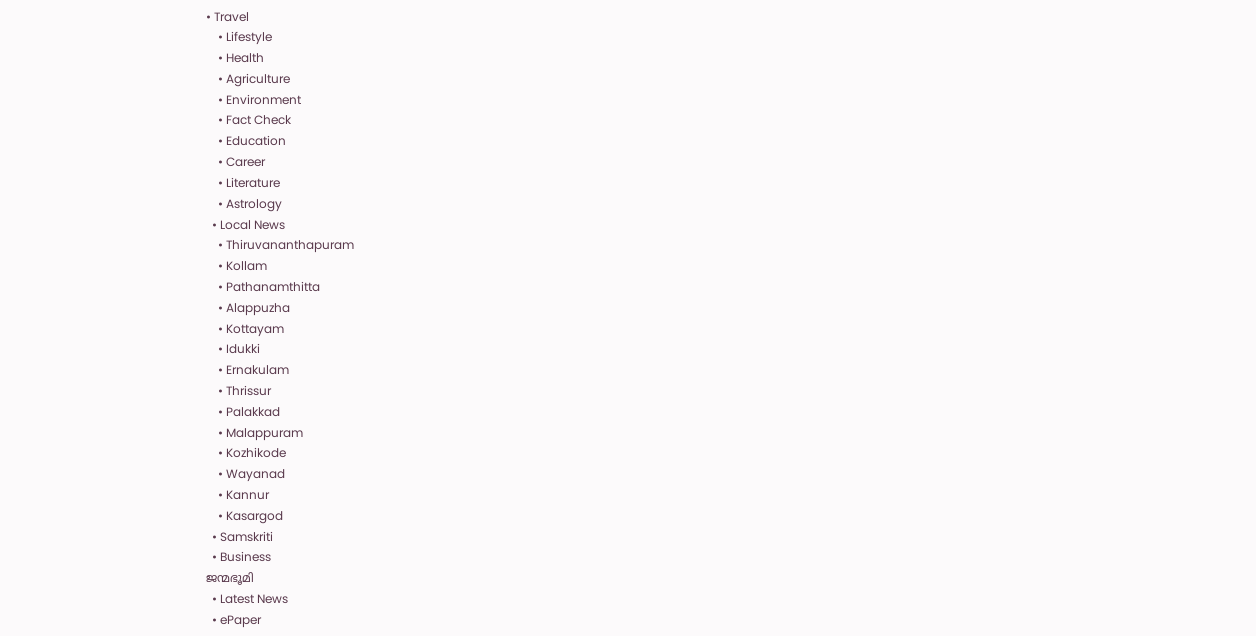• Travel
    • Lifestyle
    • Health
    • Agriculture
    • Environment
    • Fact Check
    • Education
    • Career
    • Literature
    • Astrology
  • Local News
    • Thiruvananthapuram
    • Kollam
    • Pathanamthitta
    • Alappuzha
    • Kottayam
    • Idukki
    • Ernakulam
    • Thrissur
    • Palakkad
    • Malappuram
    • Kozhikode
    • Wayanad
    • Kannur
    • Kasargod
  • Samskriti
  • Business
ജന്മഭൂമി
  • Latest News
  • ePaper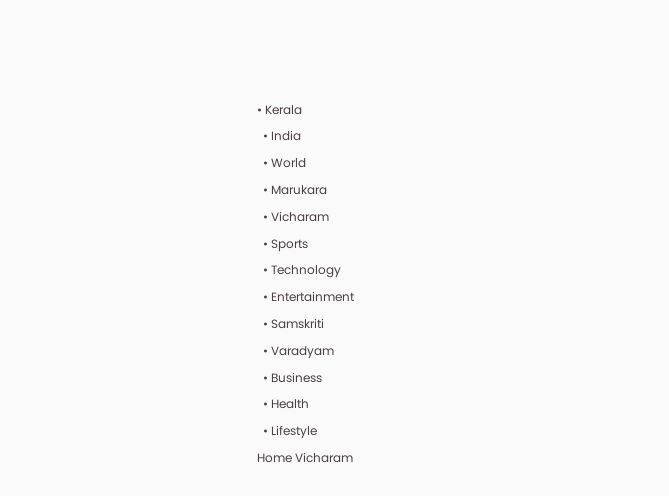• Kerala
  • India
  • World
  • Marukara
  • Vicharam
  • Sports
  • Technology
  • Entertainment
  • Samskriti
  • Varadyam
  • Business
  • Health
  • Lifestyle
Home Vicharam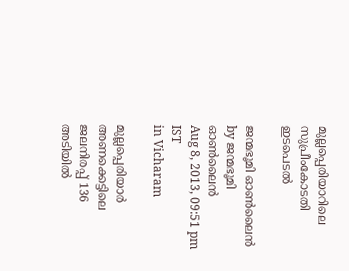മുല്ലപ്പെരിയാറിലെ സുപ്രീംകോടതി ഇടപെടല്‍

ജന്മഭൂമി ഓണ്‍ലൈന്‍ by ജന്മഭൂമി ഓണ്‍ലൈന്‍
Aug 8, 2013, 09:51 pm IST
in Vicharam

മുല്ലപ്പെരിയാര്‍ അണക്കെട്ടിലെ ജലനിരപ്പ്‌ 136 അടിയില്‍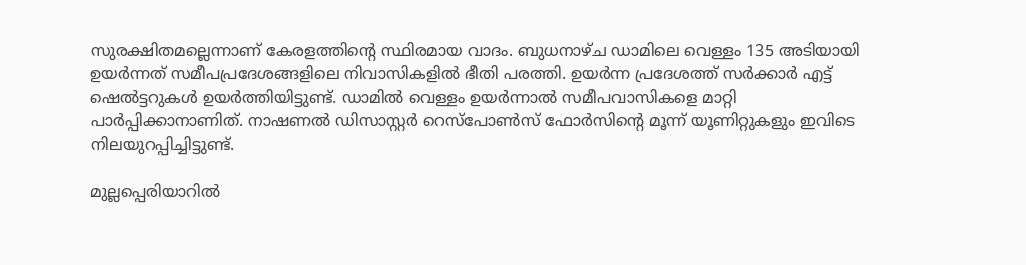സുരക്ഷിതമല്ലെന്നാണ്‌ കേരളത്തിന്റെ സ്ഥിരമായ വാദം. ബുധനാഴ്ച ഡാമിലെ വെള്ളം 135 അടിയായി ഉയര്‍ന്നത്‌ സമീപപ്രദേശങ്ങളിലെ നിവാസികളില്‍ ഭീതി പരത്തി. ഉയര്‍ന്ന പ്രദേശത്ത്‌ സര്‍ക്കാര്‍ എട്ട്‌ ഷെല്‍ട്ടറുകള്‍ ഉയര്‍ത്തിയിട്ടുണ്ട്‌. ഡാമില്‍ വെള്ളം ഉയര്‍ന്നാല്‍ സമീപവാസികളെ മാറ്റി പാര്‍പ്പിക്കാനാണിത്‌. നാഷണല്‍ ഡിസാസ്റ്റര്‍ റെസ്പോണ്‍സ്‌ ഫോര്‍സിന്റെ മൂന്ന്‌ യൂണിറ്റുകളും ഇവിടെ നിലയുറപ്പിച്ചിട്ടുണ്ട്‌.

മുല്ലപ്പെരിയാറില്‍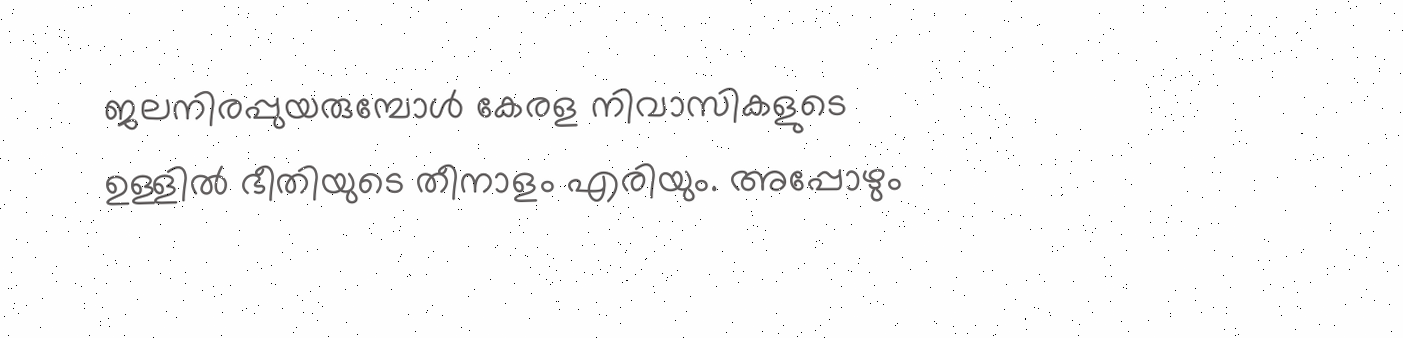ജലനിരപ്പുയരുമ്പോള്‍ കേരള നിവാസികളുടെ ഉള്ളില്‍ ഭീതിയുടെ തീനാളം എരിയും. അപ്പോഴും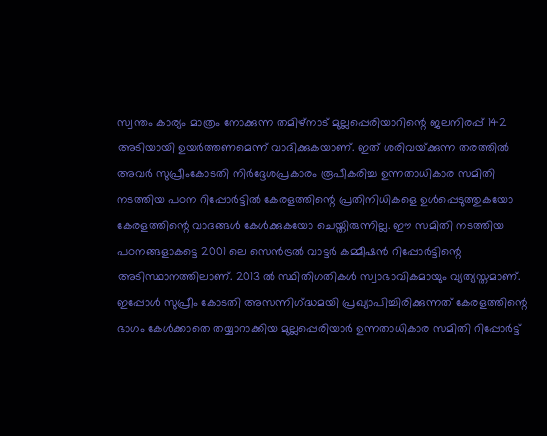സ്വന്തം കാര്യം മാത്രം നോക്കുന്ന തമിഴ്‌നാട്‌ മുല്ലപ്പെരിയാറിന്റെ ജലനിരപ്പ്‌ 142 അടിയായി ഉയര്‍ത്തണമെന്ന്‌ വാദിക്കുകയാണ്‌. ഇത്‌ ശരിവയ്‌ക്കുന്ന തരത്തില്‍ അവര്‍ സുപ്രീംകോടതി നിര്‍ദ്ദേശപ്രകാരം രൂപീകരിച്ച ഉന്നതാധികാര സമിതി നടത്തിയ പഠന റിപ്പോര്‍ട്ടില്‍ കേരളത്തിന്റെ പ്രതിനിധികളെ ഉള്‍പ്പെടുത്തുകയോ കേരളത്തിന്റെ വാദങ്ങള്‍ കേള്‍ക്കുകയോ ചെയ്തിരുന്നില്ല. ഈ സമിതി നടത്തിയ പഠനങ്ങളാകട്ടെ 2001 ലെ സെന്‍ട്രല്‍ വാട്ടര്‍ കമ്മീഷന്‍ റിപ്പോര്‍ട്ടിന്റെ അടിസ്ഥാനത്തിലാണ്‌. 2013 ല്‍ സ്ഥിതിഗതികള്‍ സ്വാഭാവികമായും വ്യത്യസ്തമാണ്‌. ഇപ്പോള്‍ സുപ്രീം കോടതി അസന്നിഗ്‌ദ്ധമയി പ്രഖ്യാപിച്ചിരിക്കുന്നത്‌ കേരളത്തിന്റെ ഭാഗം കേള്‍ക്കാതെ തയ്യാറാക്കിയ മുല്ലപ്പെരിയാര്‍ ഉന്നതാധികാര സമിതി റിപ്പോര്‍ട്ട്‌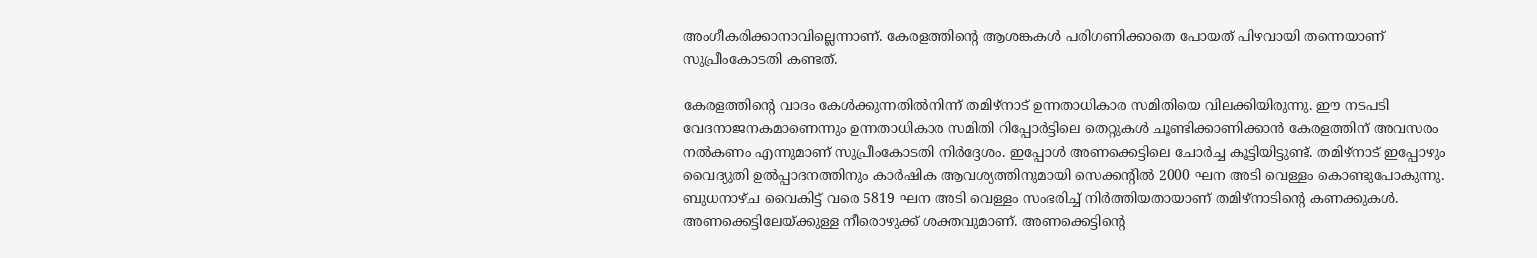അംഗീകരിക്കാനാവില്ലെന്നാണ്‌. കേരളത്തിന്റെ ആശങ്കകള്‍ പരിഗണിക്കാതെ പോയത്‌ പിഴവായി തന്നെയാണ്‌ സുപ്രീംകോടതി കണ്ടത്‌.

കേരളത്തിന്റെ വാദം കേള്‍ക്കുന്നതില്‍നിന്ന്‌ തമിഴ്‌നാട്‌ ഉന്നതാധികാര സമിതിയെ വിലക്കിയിരുന്നു. ഈ നടപടി വേദനാജനകമാണെന്നും ഉന്നതാധികാര സമിതി റിപ്പോര്‍ട്ടിലെ തെറ്റുകള്‍ ചൂണ്ടിക്കാണിക്കാന്‍ കേരളത്തിന്‌ അവസരം നല്‍കണം എന്നുമാണ്‌ സുപ്രീംകോടതി നിര്‍ദ്ദേശം. ഇപ്പോള്‍ അണക്കെട്ടിലെ ചോര്‍ച്ച കൂട്ടിയിട്ടുണ്ട്‌. തമിഴ്‌നാട്‌ ഇപ്പോഴും വൈദ്യുതി ഉല്‍പ്പാദനത്തിനും കാര്‍ഷിക ആവശ്യത്തിനുമായി സെക്കന്റില്‍ 2000 ഘന അടി വെള്ളം കൊണ്ടുപോകുന്നു. ബുധനാഴ്ച വൈകിട്ട്‌ വരെ 5819 ഘന അടി വെള്ളം സംഭരിച്ച്‌ നിര്‍ത്തിയതായാണ്‌ തമിഴ്‌നാടിന്റെ കണക്കുകള്‍. അണക്കെട്ടിലേയ്‌ക്കുള്ള നീരൊഴുക്ക്‌ ശക്തവുമാണ്‌. അണക്കെട്ടിന്റെ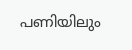പണിയിലും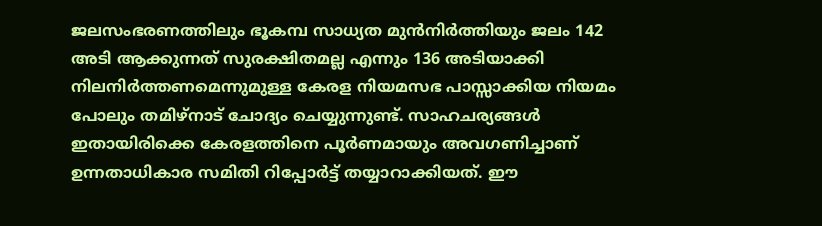ജലസംഭരണത്തിലും ഭൂകമ്പ സാധ്യത മുന്‍നിര്‍ത്തിയും ജലം 142 അടി ആക്കുന്നത്‌ സുരക്ഷിതമല്ല എന്നും 136 അടിയാക്കി നിലനിര്‍ത്തണമെന്നുമുള്ള കേരള നിയമസഭ പാസ്സാക്കിയ നിയമം പോലും തമിഴ്‌നാട്‌ ചോദ്യം ചെയ്യുന്നുണ്ട്‌. സാഹചര്യങ്ങള്‍ ഇതായിരിക്കെ കേരളത്തിനെ പൂര്‍ണമായും അവഗണിച്ചാണ്‌ ഉന്നതാധികാര സമിതി റിപ്പോര്‍ട്ട്‌ തയ്യാറാക്കിയത്‌. ഈ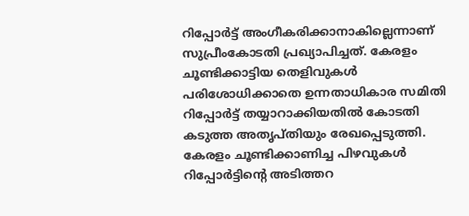റിപ്പോര്‍ട്ട്‌ അംഗീകരിക്കാനാകില്ലെന്നാണ്‌ സുപ്രീംകോടതി പ്രഖ്യാപിച്ചത്‌. കേരളം ചൂണ്ടിക്കാട്ടിയ തെളിവുകള്‍ പരിശോധിക്കാതെ ഉന്നതാധികാര സമിതി റിപ്പോര്‍ട്ട്‌ തയ്യാറാക്കിയതില്‍ കോടതി കടുത്ത അതൃപ്തിയും രേഖപ്പെടുത്തി. കേരളം ചൂണ്ടിക്കാണിച്ച പിഴവുകള്‍ റിപ്പോര്‍ട്ടിന്റെ അടിത്തറ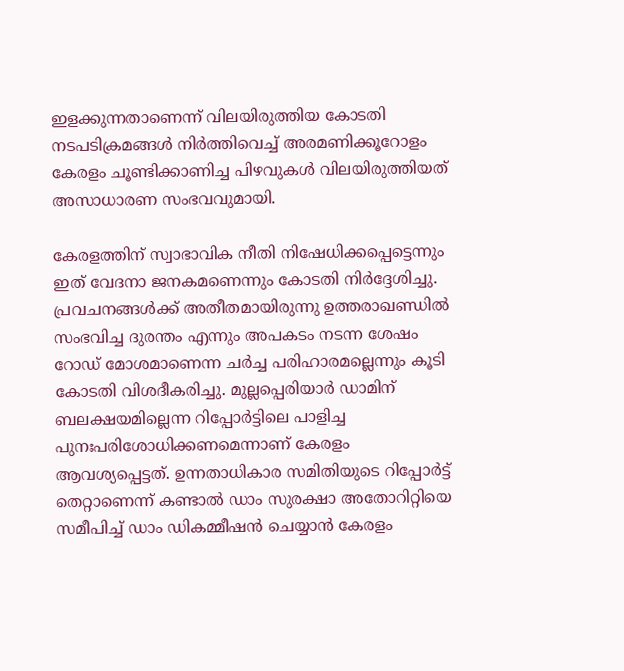ഇളക്കുന്നതാണെന്ന്‌ വിലയിരുത്തിയ കോടതി നടപടിക്രമങ്ങള്‍ നിര്‍ത്തിവെച്ച്‌ അരമണിക്കൂറോളം കേരളം ചൂണ്ടിക്കാണിച്ച പിഴവുകള്‍ വിലയിരുത്തിയത്‌ അസാധാരണ സംഭവവുമായി.

കേരളത്തിന്‌ സ്വാഭാവിക നീതി നിഷേധിക്കപ്പെട്ടെന്നും ഇത്‌ വേദനാ ജനകമണെന്നും കോടതി നിര്‍ദ്ദേശിച്ചു. പ്രവചനങ്ങള്‍ക്ക്‌ അതീതമായിരുന്നു ഉത്തരാഖണ്ഡില്‍ സംഭവിച്ച ദുരന്തം എന്നും അപകടം നടന്ന ശേഷം റോഡ്‌ മോശമാണെന്ന ചര്‍ച്ച പരിഹാരമല്ലെന്നും കൂടി കോടതി വിശദീകരിച്ചു. മുല്ലപ്പെരിയാര്‍ ഡാമിന്‌ ബലക്ഷയമില്ലെന്ന റിപ്പോര്‍ട്ടിലെ പാളിച്ച പുനഃപരിശോധിക്കണമെന്നാണ്‌ കേരളം ആവശ്യപ്പെട്ടത്‌. ഉന്നതാധികാര സമിതിയുടെ റിപ്പോര്‍ട്ട്‌ തെറ്റാണെന്ന്‌ കണ്ടാല്‍ ഡാം സുരക്ഷാ അതോറിറ്റിയെ സമീപിച്ച്‌ ഡാം ഡികമ്മീഷന്‍ ചെയ്യാന്‍ കേരളം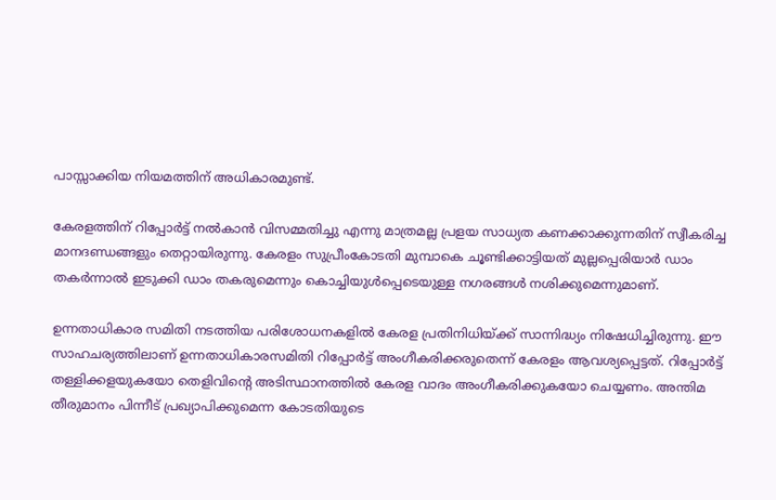പാസ്സാക്കിയ നിയമത്തിന്‌ അധികാരമുണ്ട്‌.

കേരളത്തിന്‌ റിപ്പോര്‍ട്ട്‌ നല്‍കാന്‍ വിസമ്മതിച്ചു എന്നു മാത്രമല്ല പ്രളയ സാധ്യത കണക്കാക്കുന്നതിന്‌ സ്വീകരിച്ച മാനദണ്ഡങ്ങളും തെറ്റായിരുന്നു. കേരളം സുപ്രീംകോടതി മുമ്പാകെ ചൂണ്ടിക്കാട്ടിയത്‌ മുല്ലപ്പെരിയാര്‍ ഡാം തകര്‍ന്നാല്‍ ഇടുക്കി ഡാം തകരുമെന്നും കൊച്ചിയുള്‍പ്പെടെയുള്ള നഗരങ്ങള്‍ നശിക്കുമെന്നുമാണ്‌.

ഉന്നതാധികാര സമിതി നടത്തിയ പരിശോധനകളില്‍ കേരള പ്രതിനിധിയ്‌ക്ക്‌ സാന്നിദ്ധ്യം നിഷേധിച്ചിരുന്നു. ഈ സാഹചര്യത്തിലാണ്‌ ഉന്നതാധികാരസമിതി റിപ്പോര്‍ട്ട്‌ അംഗീകരിക്കരുതെന്ന്‌ കേരളം ആവശ്യപ്പെട്ടത്‌. റിപ്പോര്‍ട്ട്‌ തള്ളിക്കളയുകയോ തെളിവിന്റെ അടിസ്ഥാനത്തില്‍ കേരള വാദം അംഗീകരിക്കുകയോ ചെയ്യണം. അന്തിമ തീരുമാനം പിന്നീട്‌ പ്രഖ്യാപിക്കുമെന്ന കോടതിയുടെ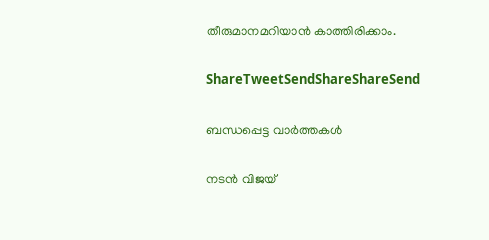തീരുമാനമറിയാന്‍ കാത്തിരിക്കാം.

ShareTweetSendShareShareSend

ബന്ധപ്പെട്ട വാര്‍ത്തകള്‍

നടന്‍ വിജയ്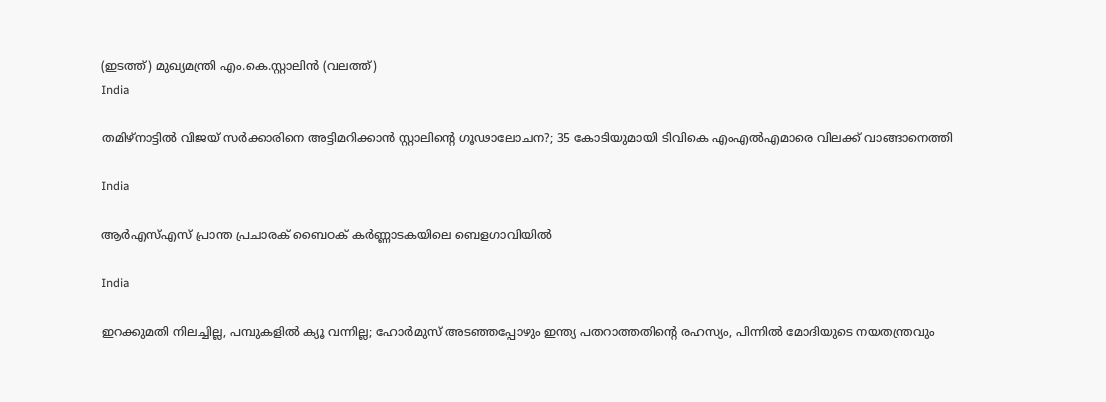(ഇടത്ത്) മുഖ്യമന്ത്രി എം.കെ.സ്റ്റാലിന്‍ (വലത്ത്)
India

തമിഴ്‌നാട്ടിൽ വിജയ്‌ സർക്കാരിനെ അട്ടിമറിക്കാൻ സ്റ്റാലിന്റെ ഗൂഢാലോചന?; 35 കോടിയുമായി ടിവികെ എംഎല്‍എമാരെ വിലക്ക് വാങ്ങാനെത്തി

India

ആർഎസ്എസ് പ്രാന്ത പ്രചാരക് ബൈഠക് കര്‍ണ്ണാടകയിലെ ബെളഗാവിയിൽ

India

ഇറക്കുമതി നിലച്ചില്ല, പമ്പുകളിൽ ക്യൂ വന്നില്ല; ഹോർമുസ് അടഞ്ഞപ്പോഴും ഇന്ത്യ പതറാത്തതിന്റെ രഹസ്യം, പിന്നില്‍ മോദിയുടെ നയതന്ത്രവും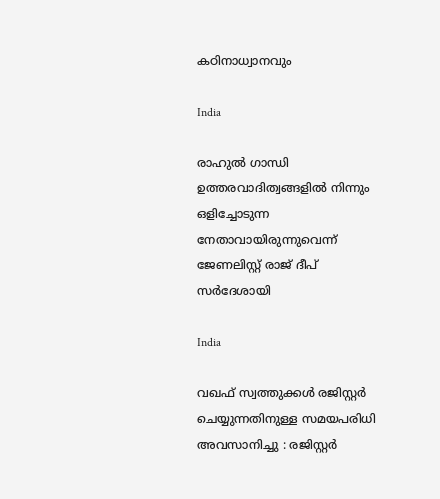കഠിനാധ്വാനവും

India

രാഹുല്‍ ഗാന്ധി ഉത്തരവാദിത്വങ്ങളില്‍ നിന്നും ഒളിച്ചോടുന്ന നേതാവായിരുന്നുവെന്ന് ജേണലിസ്റ്റ് രാജ് ദീപ് സര്‍ദേശായി

India

വഖഫ് സ്വത്തുക്കൾ രജിസ്റ്റർ ചെയ്യുന്നതിനുള്ള സമയപരിധി അവസാനിച്ചു : രജിസ്റ്റർ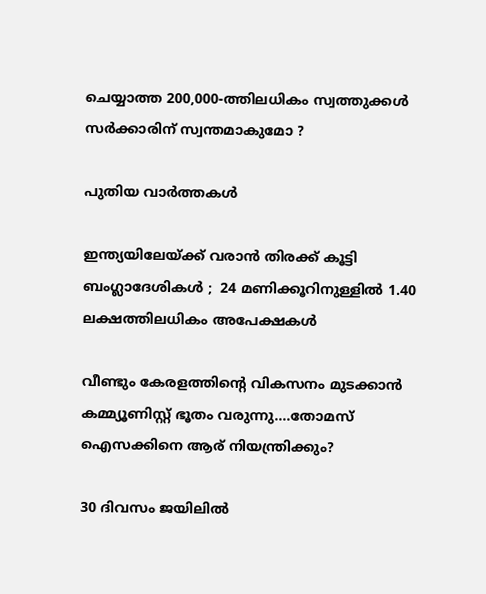ചെയ്യാത്ത 200,000-ത്തിലധികം സ്വത്തുക്കൾ സർക്കാരിന് സ്വന്തമാകുമോ ?

പുതിയ വാര്‍ത്തകള്‍

ഇന്ത്യയിലേയ്‌ക്ക് വരാൻ തിരക്ക് കൂട്ടി ബംഗ്ലാദേശികൾ ;  24 മണിക്കൂറിനുള്ളിൽ 1.40 ലക്ഷത്തിലധികം അപേക്ഷകൾ

വീണ്ടും കേരളത്തിന്റെ വികസനം മുടക്കാന്‍ കമ്മ്യൂണിസ്റ്റ് ഭൂതം വരുന്നു….തോമസ് ഐസക്കിനെ ആര് നിയന്ത്രിക്കും?

30 ദിവസം ജയിലിൽ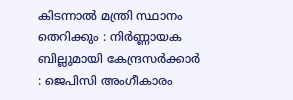കിടന്നാൽ മന്ത്രി സ്ഥാനം തെറിക്കും : നിർണ്ണായക ബില്ലുമായി കേന്ദ്രസർക്കാർ : ജെപിസി അംഗീകാരം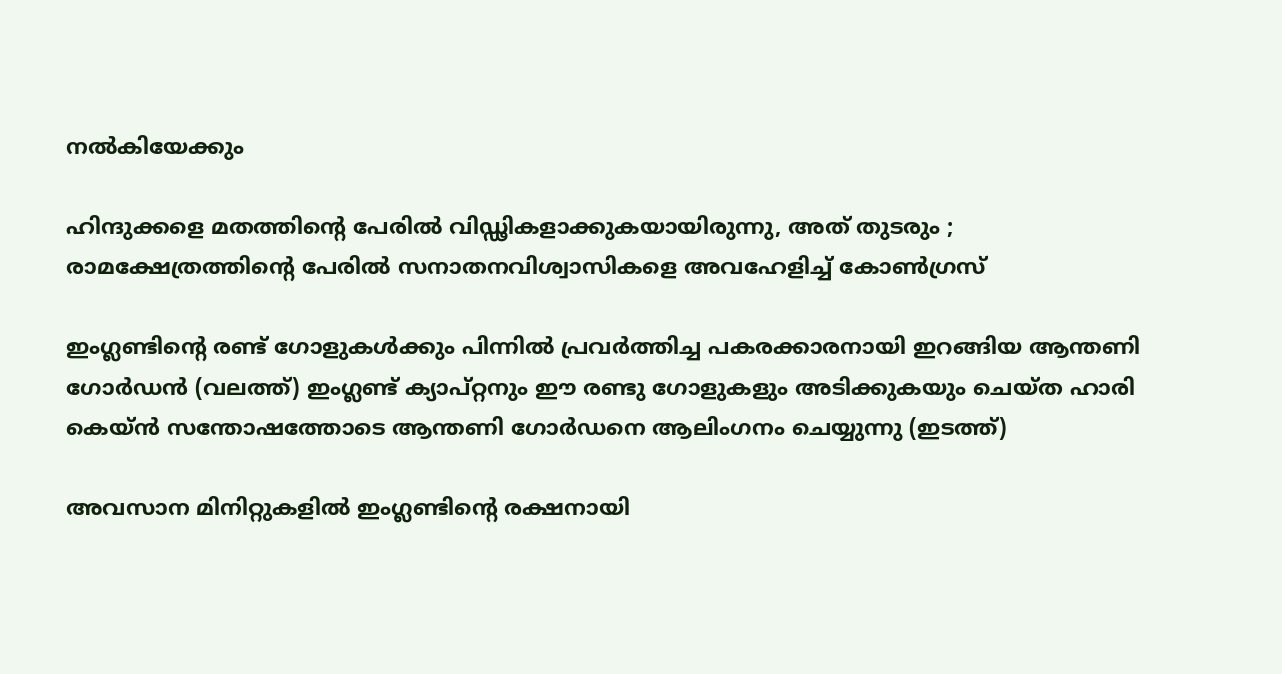നൽകിയേക്കും

ഹിന്ദുക്കളെ മതത്തിന്റെ പേരിൽ വിഡ്ഢികളാക്കുകയായിരുന്നു, അത് തുടരും ; രാമക്ഷേത്രത്തിന്റെ പേരിൽ സനാതനവിശ്വാസികളെ അവഹേളിച്ച് കോൺഗ്രസ്

ഇംഗ്ലണ്ടിന്‍റെ രണ്ട് ഗോളുകള്‍ക്കും പിന്നില്‍ പ്രവര്‍ത്തിച്ച പകരക്കാരനായി ഇറങ്ങിയ ആന്തണി ഗോര്‍ഡന്‍ (വലത്ത്) ഇംഗ്ലണ്ട് ക്യാപ്റ്റനും ഈ രണ്ടു ഗോളുകളും അടിക്കുകയും ചെയ്ത ഹാരി കെയ്ന്‍ സന്തോഷത്തോടെ ആന്തണി ഗോര്‍ഡനെ ആലിംഗനം ചെയ്യുന്നു (ഇടത്ത്)

അവസാന മിനിറ്റുകളില്‍ ഇംഗ്ലണ്ടിന്റെ രക്ഷനായി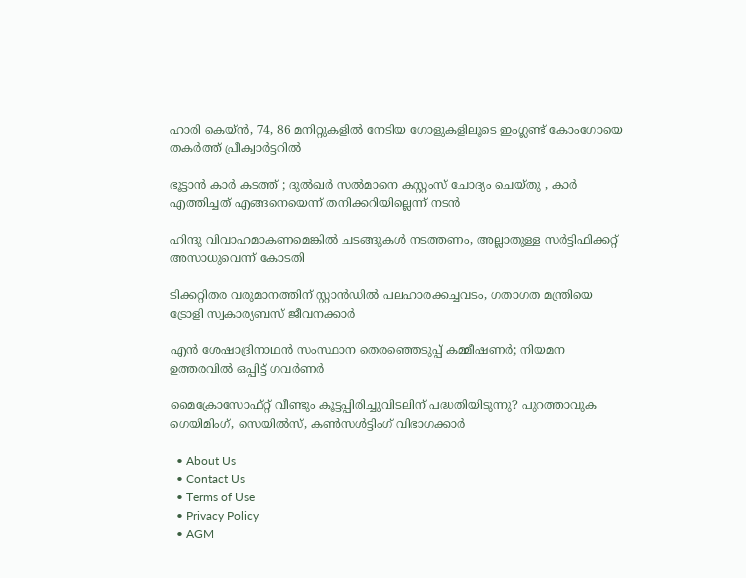ഹാരി കെയ്ന്‍, 74, 86 മനിറ്റുകളില്‍ നേടിയ ഗോളുകളിലൂടെ ഇംഗ്ലണ്ട് കോംഗോയെ തകര്‍ത്ത് പ്രീക്വാര്‍ട്ടറില്‍

ഭൂട്ടാന്‍ കാര്‍ കടത്ത് ; ദുല്‍ഖര്‍ സല്‍മാനെ കസ്റ്റംസ് ചോദ്യം ചെയ്തു , കാർ എത്തിച്ചത് എങ്ങനെയെന്ന് തനിക്കറിയില്ലെന്ന് നടൻ

ഹിന്ദു വിവാഹമാകണമെങ്കില്‍ ചടങ്ങുകള്‍ നടത്തണം, അല്ലാതുള്ള സര്‍ട്ടിഫിക്കറ്റ് അസാധുവെന്ന് കോടതി

ടിക്കറ്റിതര വരുമാനത്തിന് സ്റ്റാന്‍ഡില്‍ പലഹാരക്കച്ചവടം, ഗതാഗത മന്ത്രിയെ ട്രോളി സ്വകാര്യബസ് ജീവനക്കാര്‍

എൻ ശേഷാദ്രിനാഥൻ സംസ്ഥാന തെരഞ്ഞെടുപ്പ് കമ്മീഷണർ; നിയമന ഉത്തരവിൽ ഒപ്പിട്ട് ഗവർണർ

മൈക്രോസോഫ്റ്റ് വീണ്ടും കൂട്ടപ്പിരിച്ചുവിടലിന് പദ്ധതിയിടുന്നു? പുറത്താവുക ഗെയിമിംഗ്, സെയില്‍സ്, കണ്‍സള്‍ട്ടിംഗ് വിഭാഗക്കാര്‍

  • About Us
  • Contact Us
  • Terms of Use
  • Privacy Policy
  • AGM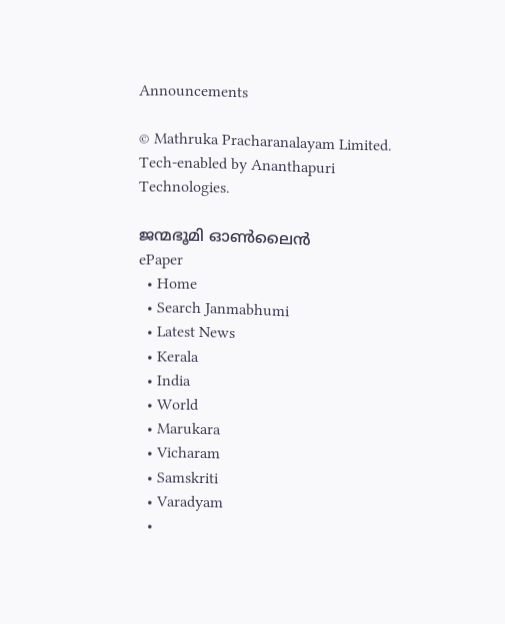Announcements

© Mathruka Pracharanalayam Limited.
Tech-enabled by Ananthapuri Technologies.

ജന്മഭൂമി ഓണ്‍ലൈന്‍
ePaper
  • Home
  • Search Janmabhumi
  • Latest News
  • Kerala
  • India
  • World
  • Marukara
  • Vicharam
  • Samskriti
  • Varadyam
  •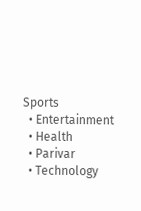Sports
  • Entertainment
  • Health
  • Parivar
  • Technology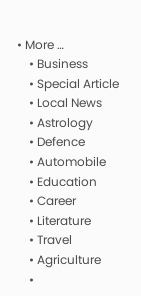• More …
    • Business
    • Special Article
    • Local News
    • Astrology
    • Defence
    • Automobile
    • Education
    • Career
    • Literature
    • Travel
    • Agriculture
    •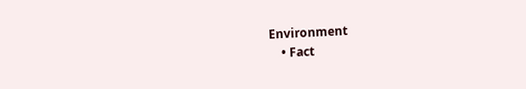Environment
    • Fact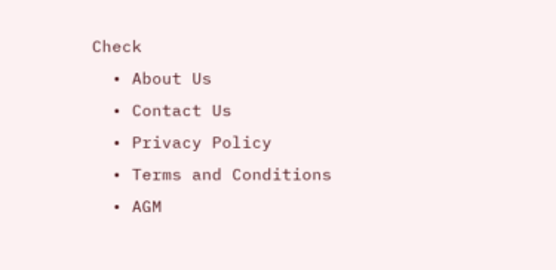Check
  • About Us
  • Contact Us
  • Privacy Policy
  • Terms and Conditions
  • AGM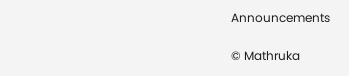Announcements

© Mathruka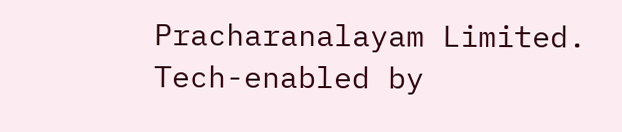Pracharanalayam Limited.
Tech-enabled by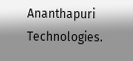Ananthapuri Technologies.